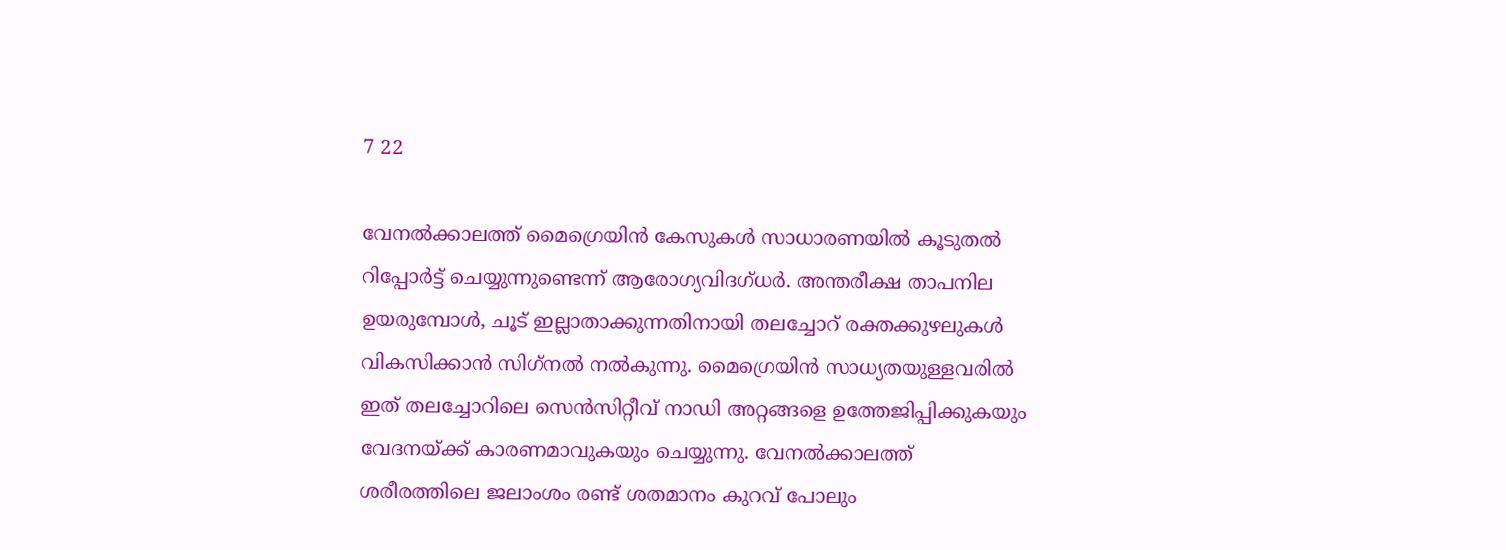7 22

വേനല്‍ക്കാലത്ത് മൈഗ്രെയിന്‍ കേസുകള്‍ സാധാരണയില്‍ കൂടുതല്‍ റിപ്പോര്‍ട്ട് ചെയ്യുന്നുണ്ടെന്ന് ആരോഗ്യവിദഗ്ധര്‍. അന്തരീക്ഷ താപനില ഉയരുമ്പോള്‍, ചൂട് ഇല്ലാതാക്കുന്നതിനായി തലച്ചോറ് രക്തക്കുഴലുകള്‍ വികസിക്കാന്‍ സിഗ്‌നല്‍ നല്‍കുന്നു. മൈഗ്രെയിന്‍ സാധ്യതയുള്ളവരില്‍ ഇത് തലച്ചോറിലെ സെന്‍സിറ്റീവ് നാഡി അറ്റങ്ങളെ ഉത്തേജിപ്പിക്കുകയും വേദനയ്ക്ക് കാരണമാവുകയും ചെയ്യുന്നു. വേനല്‍ക്കാലത്ത് ശരീരത്തിലെ ജലാംശം രണ്ട് ശതമാനം കുറവ് പോലും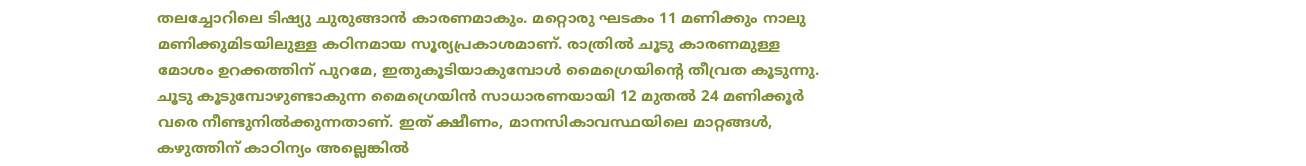തലച്ചോറിലെ ടിഷ്യു ചുരുങ്ങാന്‍ കാരണമാകും. മറ്റൊരു ഘടകം 11 മണിക്കും നാലു മണിക്കുമിടയിലുള്ള കഠിനമായ സൂര്യപ്രകാശമാണ്. രാത്രില്‍ ചൂടു കാരണമുള്ള മോശം ഉറക്കത്തിന് പുറമേ, ഇതുകൂടിയാകുമ്പോള്‍ മൈഗ്രെയിന്റെ തീവ്രത കൂടുന്നു. ചൂടു കൂടുമ്പോഴുണ്ടാകുന്ന മൈഗ്രെയിന്‍ സാധാരണയായി 12 മുതല്‍ 24 മണിക്കൂര്‍ വരെ നീണ്ടുനില്‍ക്കുന്നതാണ്. ഇത് ക്ഷീണം, മാനസികാവസ്ഥയിലെ മാറ്റങ്ങള്‍, കഴുത്തിന് കാഠിന്യം അല്ലെങ്കില്‍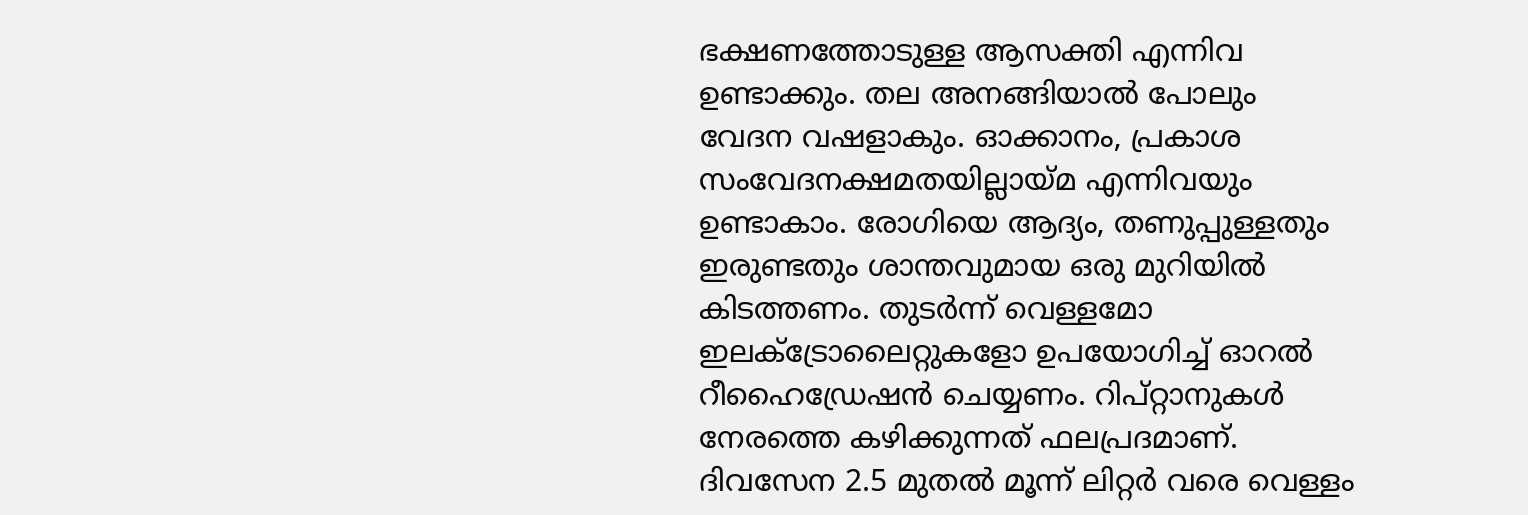ഭക്ഷണത്തോടുള്ള ആസക്തി എന്നിവ ഉണ്ടാക്കും. തല അനങ്ങിയാല്‍ പോലും വേദന വഷളാകും. ഓക്കാനം, പ്രകാശ സംവേദനക്ഷമതയില്ലായ്മ എന്നിവയും ഉണ്ടാകാം. രോഗിയെ ആദ്യം, തണുപ്പുള്ളതും ഇരുണ്ടതും ശാന്തവുമായ ഒരു മുറിയില്‍ കിടത്തണം. തുടര്‍ന്ന് വെള്ളമോ ഇലക്ട്രോലൈറ്റുകളോ ഉപയോഗിച്ച് ഓറല്‍ റീഹൈഡ്രേഷന്‍ ചെയ്യണം. റിപ്റ്റാനുകള്‍ നേരത്തെ കഴിക്കുന്നത് ഫലപ്രദമാണ്. ദിവസേന 2.5 മുതല്‍ മൂന്ന് ലിറ്റര്‍ വരെ വെള്ളം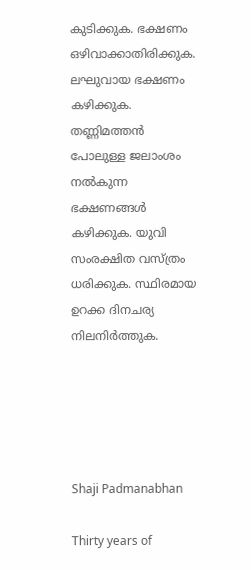കുടിക്കുക. ഭക്ഷണം ഒഴിവാക്കാതിരിക്കുക. ലഘുവായ ഭക്ഷണം കഴിക്കുക. തണ്ണിമത്തന്‍ പോലുള്ള ജലാംശം നല്‍കുന്ന ഭക്ഷണങ്ങള്‍ കഴിക്കുക. യുവി സംരക്ഷിത വസ്ത്രം ധരിക്കുക. സ്ഥിരമായ ഉറക്ക ദിനചര്യ നിലനിര്‍ത്തുക.





Shaji Padmanabhan

Thirty years of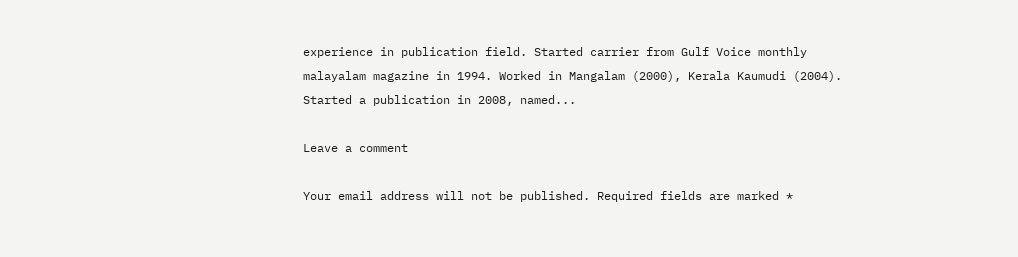experience in publication field. Started carrier from Gulf Voice monthly malayalam magazine in 1994. Worked in Mangalam (2000), Kerala Kaumudi (2004). Started a publication in 2008, named...

Leave a comment

Your email address will not be published. Required fields are marked *